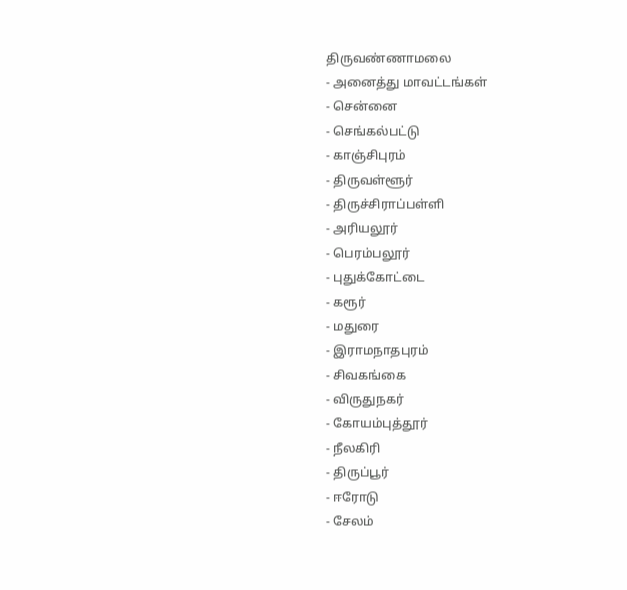திருவண்ணாமலை
- அனைத்து மாவட்டங்கள்
- சென்னை
- செங்கல்பட்டு
- காஞ்சிபுரம்
- திருவள்ளூர்
- திருச்சிராப்பள்ளி
- அரியலூர்
- பெரம்பலூர்
- புதுக்கோட்டை
- கரூர்
- மதுரை
- இராமநாதபுரம்
- சிவகங்கை
- விருதுநகர்
- கோயம்புத்தூர்
- நீலகிரி
- திருப்பூர்
- ஈரோடு
- சேலம்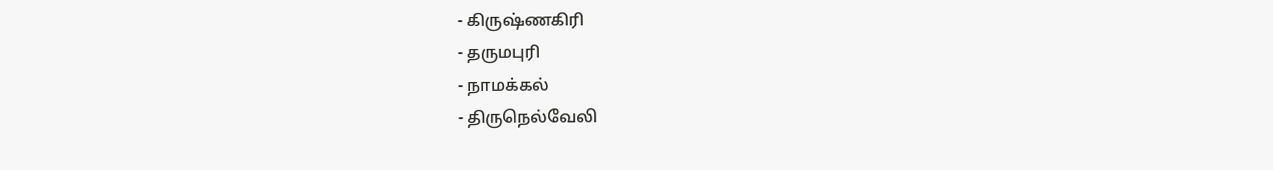- கிருஷ்ணகிரி
- தருமபுரி
- நாமக்கல்
- திருநெல்வேலி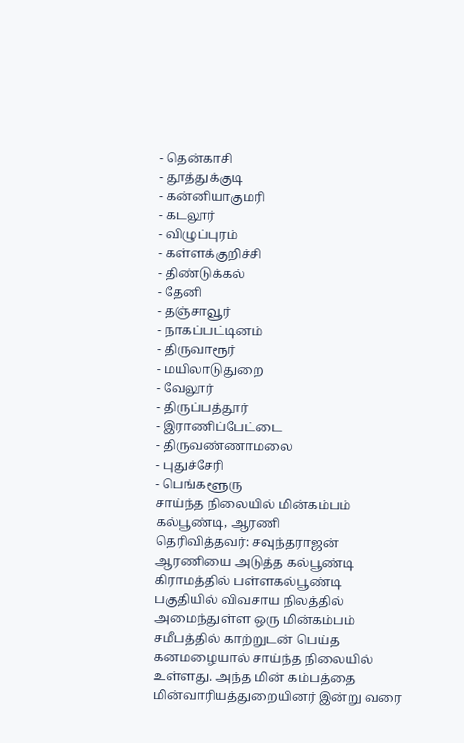- தென்காசி
- தூத்துக்குடி
- கன்னியாகுமரி
- கடலூர்
- விழுப்புரம்
- கள்ளக்குறிச்சி
- திண்டுக்கல்
- தேனி
- தஞ்சாவூர்
- நாகப்பட்டினம்
- திருவாரூர்
- மயிலாடுதுறை
- வேலூர்
- திருப்பத்தூர்
- இராணிப்பேட்டை
- திருவண்ணாமலை
- புதுச்சேரி
- பெங்களூரு
சாய்ந்த நிலையில் மின்கம்பம்
கல்பூண்டி, ஆரணி
தெரிவித்தவர்: சவுந்தராஜன்
ஆரணியை அடுத்த கல்பூண்டி கிராமத்தில் பள்ளகல்பூண்டி பகுதியில் விவசாய நிலத்தில் அமைந்துள்ள ஒரு மின்கம்பம் சமீபத்தில் காற்றுடன் பெய்த கனமழையால் சாய்ந்த நிலையில் உள்ளது. அந்த மின் கம்பத்தை மின்வாரியத்துறையினர் இன்று வரை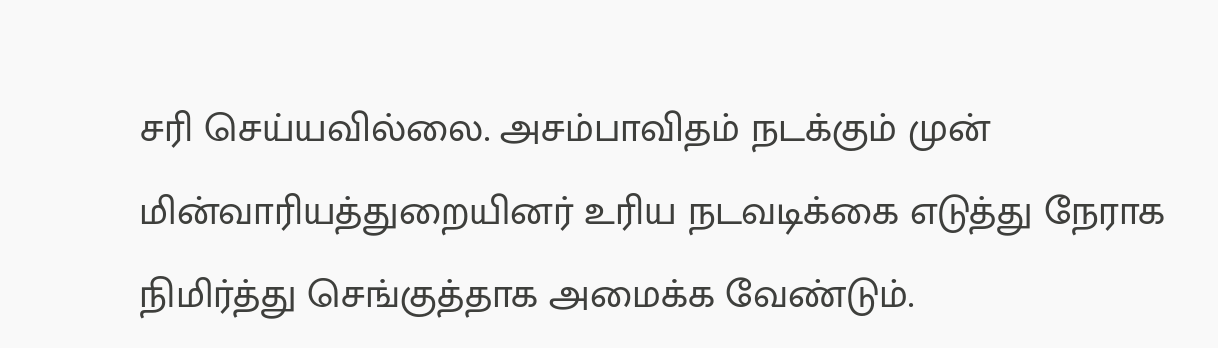சரி செய்யவில்லை. அசம்பாவிதம் நடக்கும் முன் மின்வாரியத்துறையினர் உரிய நடவடிக்கை எடுத்து நேராக நிமிர்த்து செங்குத்தாக அமைக்க வேண்டும்.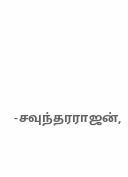-சவுந்தரராஜன்,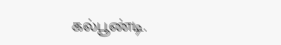கல்பூண்டி.